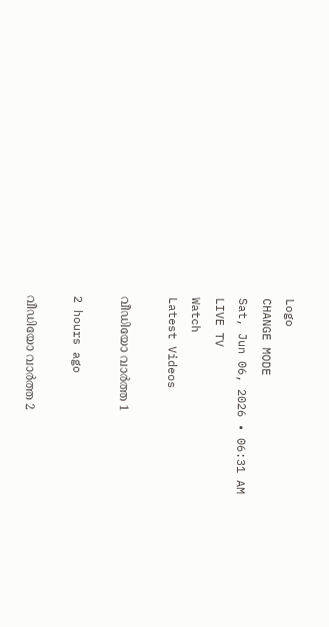Logo
CHANGE MODE
Sat, Jun 06, 2026 • 06:31 AM
LIVE TV
Watch
Latest Videos

വീഡിയോ വാർത്ത 1

2 hours ago

വീഡിയോ വാർത്ത 2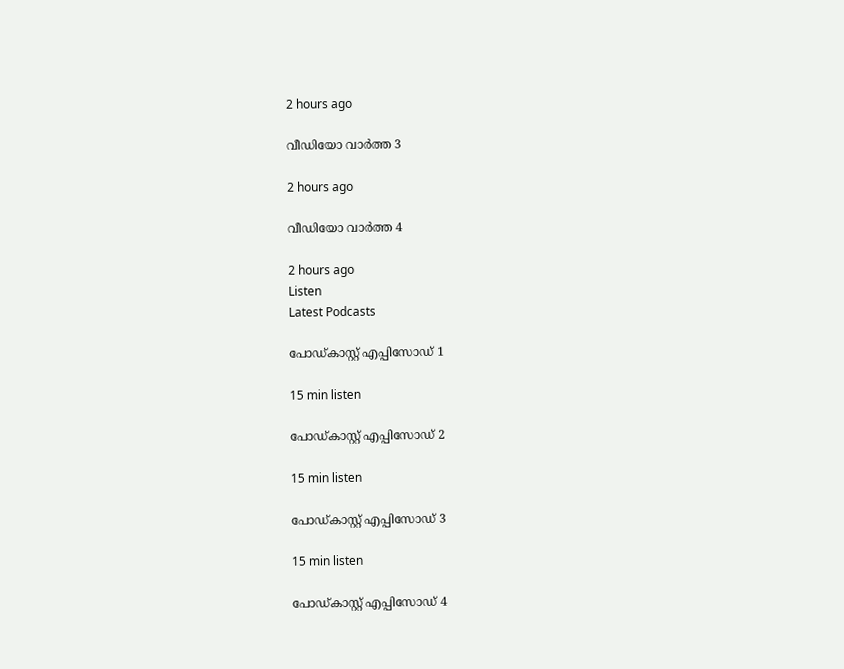2 hours ago

വീഡിയോ വാർത്ത 3

2 hours ago

വീഡിയോ വാർത്ത 4

2 hours ago
Listen
Latest Podcasts

പോഡ്കാസ്റ്റ് എപ്പിസോഡ് 1

15 min listen

പോഡ്കാസ്റ്റ് എപ്പിസോഡ് 2

15 min listen

പോഡ്കാസ്റ്റ് എപ്പിസോഡ് 3

15 min listen

പോഡ്കാസ്റ്റ് എപ്പിസോഡ് 4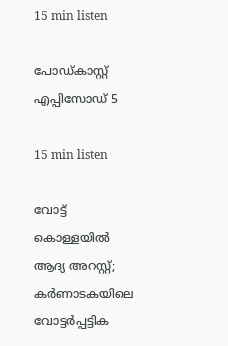15 min listen

പോഡ്കാസ്റ്റ് എപ്പിസോഡ് 5

15 min listen

വോട്ട് കൊള്ളയില്‍ ആദ്യ അറസ്റ്റ്; കര്‍ണാടകയിലെ വോട്ടര്‍പ്പട്ടിക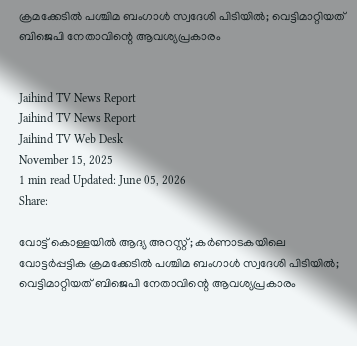ക്രമക്കേടില്‍ പശ്ചിമ ബംഗാള്‍ സ്വദേശി പിടിയില്‍; വെട്ടിമാറ്റിയത് ബിജെപി നേതാവിന്റെ ആവശ്യപ്രകാരം


Jaihind TV News Report
Jaihind TV News Report
Jaihind TV Web Desk
November 15, 2025
1 min read Updated: June 05, 2026
Share:

വോട്ട് കൊള്ളയില്‍ ആദ്യ അറസ്റ്റ്; കര്‍ണാടകയിലെ വോട്ടര്‍പ്പട്ടിക ക്രമക്കേടില്‍ പശ്ചിമ ബംഗാള്‍ സ്വദേശി പിടിയില്‍; വെട്ടിമാറ്റിയത് ബിജെപി നേതാവിന്റെ ആവശ്യപ്രകാരം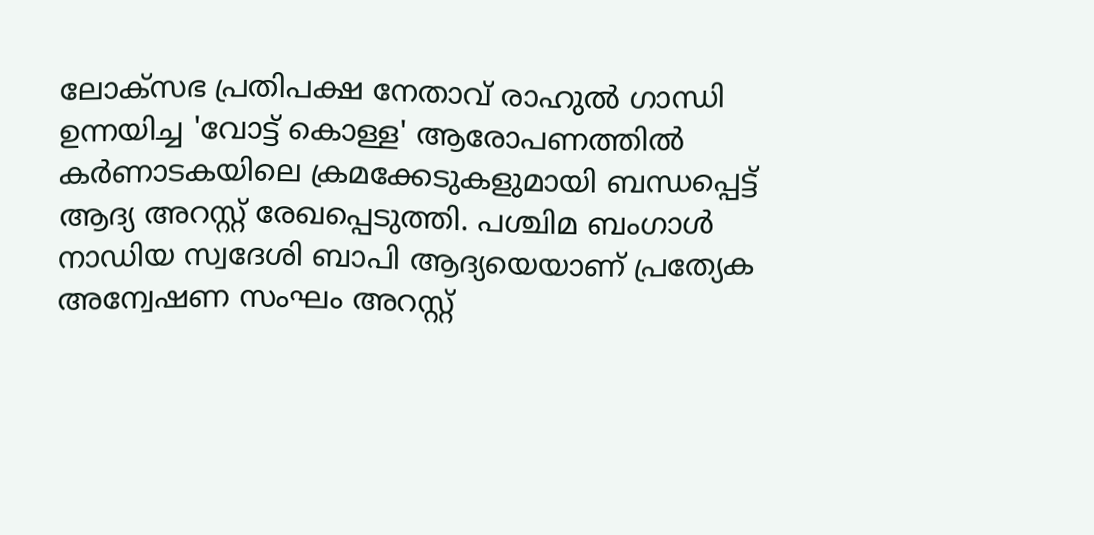ലോക്‌സഭ പ്രതിപക്ഷ നേതാവ് രാഹുല്‍ ഗാന്ധി ഉന്നയിച്ച 'വോട്ട് കൊള്ള' ആരോപണത്തില്‍ കര്‍ണാടകയിലെ ക്രമക്കേടുകളുമായി ബന്ധപ്പെട്ട് ആദ്യ അറസ്റ്റ് രേഖപ്പെടുത്തി. പശ്ചിമ ബംഗാള്‍ നാഡിയ സ്വദേശി ബാപി ആദ്യയെയാണ് പ്രത്യേക അന്വേഷണ സംഘം അറസ്റ്റ്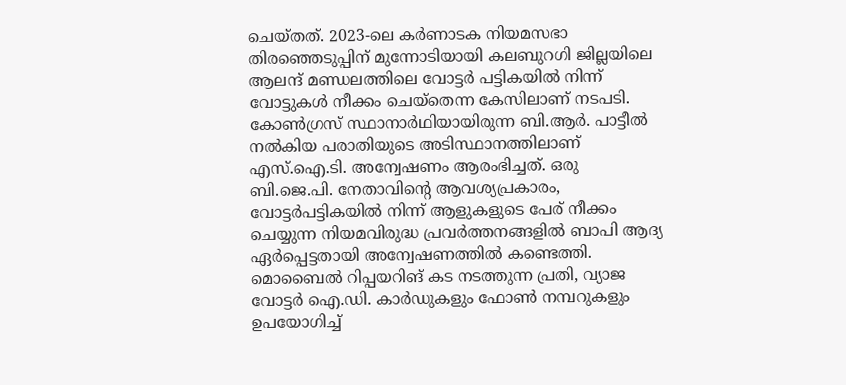ചെയ്തത്. 2023-ലെ കര്‍ണാടക നിയമസഭാ തിരഞ്ഞെടുപ്പിന് മുന്നോടിയായി കലബുറഗി ജില്ലയിലെ ആലന്ദ് മണ്ഡലത്തിലെ വോട്ടര്‍ പട്ടികയില്‍ നിന്ന് വോട്ടുകള്‍ നീക്കം ചെയ്‌തെന്ന കേസിലാണ് നടപടി. കോണ്‍ഗ്രസ് സ്ഥാനാര്‍ഥിയായിരുന്ന ബി.ആര്‍. പാട്ടീല്‍ നല്‍കിയ പരാതിയുടെ അടിസ്ഥാനത്തിലാണ് എസ്.ഐ.ടി. അന്വേഷണം ആരംഭിച്ചത്. ഒരു ബി.ജെ.പി. നേതാവിന്റെ ആവശ്യപ്രകാരം, വോട്ടര്‍പട്ടികയില്‍ നിന്ന് ആളുകളുടെ പേര് നീക്കം ചെയ്യുന്ന നിയമവിരുദ്ധ പ്രവര്‍ത്തനങ്ങളില്‍ ബാപി ആദ്യ ഏര്‍പ്പെട്ടതായി അന്വേഷണത്തില്‍ കണ്ടെത്തി. മൊബൈല്‍ റിപ്പയറിങ് കട നടത്തുന്ന പ്രതി, വ്യാജ വോട്ടര്‍ ഐ.ഡി. കാര്‍ഡുകളും ഫോണ്‍ നമ്പറുകളും ഉപയോഗിച്ച്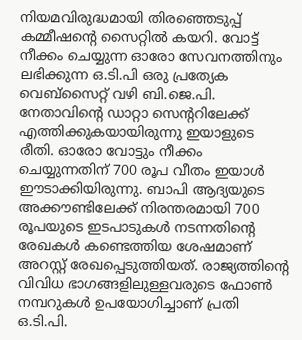നിയമവിരുദ്ധമായി തിരഞ്ഞെടുപ്പ് കമ്മീഷന്റെ സൈറ്റില്‍ കയറി. വോട്ട് നീക്കം ചെയ്യുന്ന ഓരോ സേവനത്തിനും ലഭിക്കുന്ന ഒ.ടി.പി ഒരു പ്രത്യേക വെബ്‌സൈറ്റ് വഴി ബി.ജെ.പി. നേതാവിന്റെ ഡാറ്റാ സെന്ററിലേക്ക് എത്തിക്കുകയായിരുന്നു ഇയാളുടെ രീതി. ഓരോ വോട്ടും നീക്കം ചെയ്യുന്നതിന് 700 രൂപ വീതം ഇയാള്‍ ഈടാക്കിയിരുന്നു. ബാപി ആദ്യയുടെ അക്കൗണ്ടിലേക്ക് നിരന്തരമായി 700 രൂപയുടെ ഇടപാടുകള്‍ നടന്നതിന്റെ രേഖകള്‍ കണ്ടെത്തിയ ശേഷമാണ് അറസ്റ്റ് രേഖപ്പെടുത്തിയത്. രാജ്യത്തിന്റെ വിവിധ ഭാഗങ്ങളിലുള്ളവരുടെ ഫോണ്‍ നമ്പറുകള്‍ ഉപയോഗിച്ചാണ് പ്രതി ഒ.ടി.പി.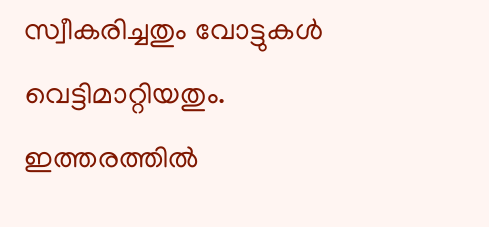സ്വീകരിച്ചതും വോട്ടുകള്‍ വെട്ടിമാറ്റിയതും. ഇത്തരത്തില്‍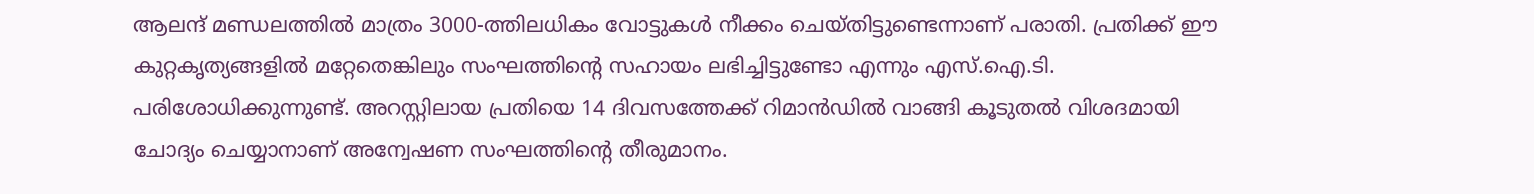ആലന്ദ് മണ്ഡലത്തില്‍ മാത്രം 3000-ത്തിലധികം വോട്ടുകള്‍ നീക്കം ചെയ്തിട്ടുണ്ടെന്നാണ് പരാതി. പ്രതിക്ക് ഈ കുറ്റകൃത്യങ്ങളില്‍ മറ്റേതെങ്കിലും സംഘത്തിന്റെ സഹായം ലഭിച്ചിട്ടുണ്ടോ എന്നും എസ്.ഐ.ടി. പരിശോധിക്കുന്നുണ്ട്. അറസ്റ്റിലായ പ്രതിയെ 14 ദിവസത്തേക്ക് റിമാന്‍ഡില്‍ വാങ്ങി കൂടുതല്‍ വിശദമായി ചോദ്യം ചെയ്യാനാണ് അന്വേഷണ സംഘത്തിന്റെ തീരുമാനം.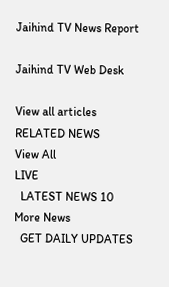Jaihind TV News Report

Jaihind TV Web Desk

View all articles
RELATED NEWS
View All
LIVE
  LATEST NEWS 10
More News
  GET DAILY UPDATES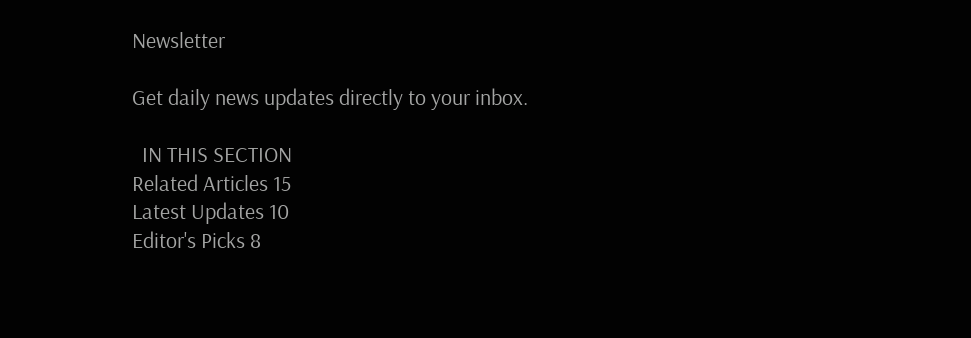Newsletter

Get daily news updates directly to your inbox.

  IN THIS SECTION
Related Articles 15
Latest Updates 10
Editor's Picks 8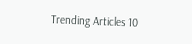Trending Articles 10